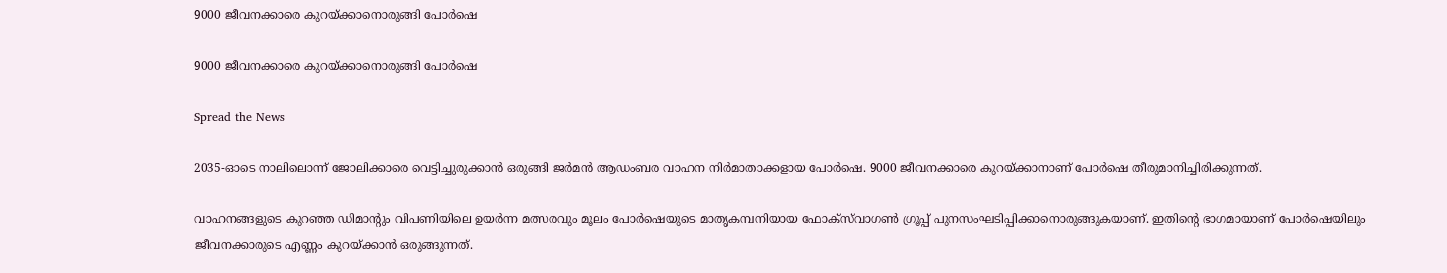9000 ജീവനക്കാരെ കുറയ്ക്കാനൊരുങ്ങി പോർഷെ

9000 ജീവനക്കാരെ കുറയ്ക്കാനൊരുങ്ങി പോർഷെ

Spread the News

2035-ഓടെ നാലിലൊന്ന് ജോലിക്കാരെ വെട്ടിച്ചുരുക്കാൻ ഒരുങ്ങി ജർമൻ ആഡംബര വാഹന നിർമാതാക്കളായ പോർഷെ. 9000 ജീവനക്കാരെ കുറയ്ക്കാനാണ് പോർഷെ തീരുമാനിച്ചിരിക്കുന്നത്.

വാഹനങ്ങളുടെ കുറഞ്ഞ ഡിമാന്റും വിപണിയിലെ ഉയർന്ന മത്സരവും മൂലം പോർഷെയുടെ മാതൃകമ്പനിയായ ഫോക്‌സ്‌വാഗൺ ഗ്രൂപ്പ് പുനസംഘടിപ്പിക്കാനൊരുങ്ങുകയാണ്. ഇതിന്റെ ഭാഗമായാണ് പോർഷെയിലും ജീവനക്കാരുടെ എണ്ണം കുറയ്ക്കാൻ ഒരുങ്ങുന്നത്.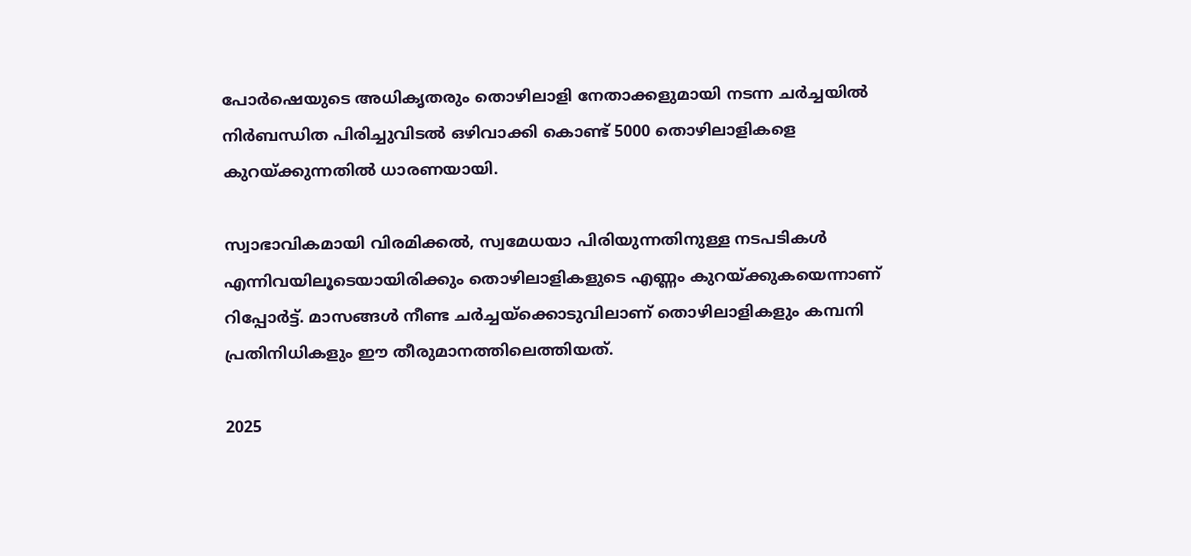പോർഷെയുടെ അധികൃതരും തൊഴിലാളി നേതാക്കളുമായി നടന്ന ചർച്ചയിൽ നിർബന്ധിത പിരിച്ചുവിടൽ ഒഴിവാക്കി കൊണ്ട് 5000 തൊഴിലാളികളെ കുറയ്ക്കുന്നതിൽ ധാരണയായി.

സ്വാഭാവികമായി വിരമിക്കൽ, സ്വമേധയാ പിരിയുന്നതിനുള്ള നടപടികൾ എന്നിവയിലൂടെയായിരിക്കും തൊഴിലാളികളുടെ എണ്ണം കുറയ്ക്കുകയെന്നാണ് റിപ്പോർട്ട്. മാസങ്ങൾ നീണ്ട ചർച്ചയ്‌ക്കൊടുവിലാണ് തൊഴിലാളികളും കമ്പനി പ്രതിനിധികളും ഈ തീരുമാനത്തിലെത്തിയത്.

2025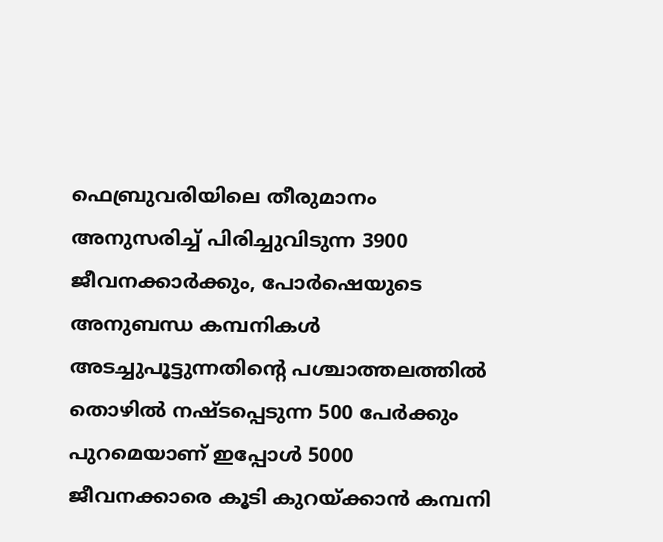ഫെബ്രുവരിയിലെ തീരുമാനം അനുസരിച്ച് പിരിച്ചുവിടുന്ന 3900 ജീവനക്കാർക്കും, പോർഷെയുടെ അനുബന്ധ കമ്പനികൾ അടച്ചുപൂട്ടുന്നതിന്റെ പശ്ചാത്തലത്തിൽ തൊഴിൽ നഷ്ടപ്പെടുന്ന 500 പേർക്കും പുറമെയാണ് ഇപ്പോൾ 5000 ജീവനക്കാരെ കൂടി കുറയ്ക്കാൻ കമ്പനി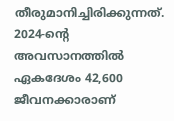തീരുമാനിച്ചിരിക്കുന്നത്. 2024-ന്റെ അവസാനത്തിൽ ഏകദേശം 42,600 ജീവനക്കാരാണ്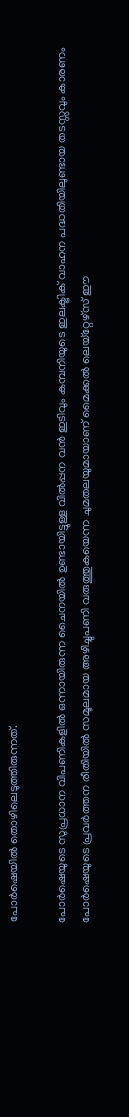പോർഷെയിൽ തൊഴിലെടുത്തിരുന്നത്.

പോർഷെയുടെ സുപ്രധാന വിപണികളിൽ ഒന്നായിരുന്ന ചൈനയിൽ ഉണ്ടായിട്ടുള്ള വിൽപ്പന വൻ ഇടിവും കമ്പനിയുടെ ഇലക്ട്രിക് വാഹന പദ്ധതിയിലുണ്ടായ തടസ്സവും കാരണം പോർഷെയുടെ പ്രവർത്തന രീതിയിൽ സമൂലമായ അഴിച്ചുപണി വരുത്തുകയെന്ന ചുമതലയുമായാണ് മൈക്കൽ ലെയ്‌റ്റേഴ്‌സ് ഈ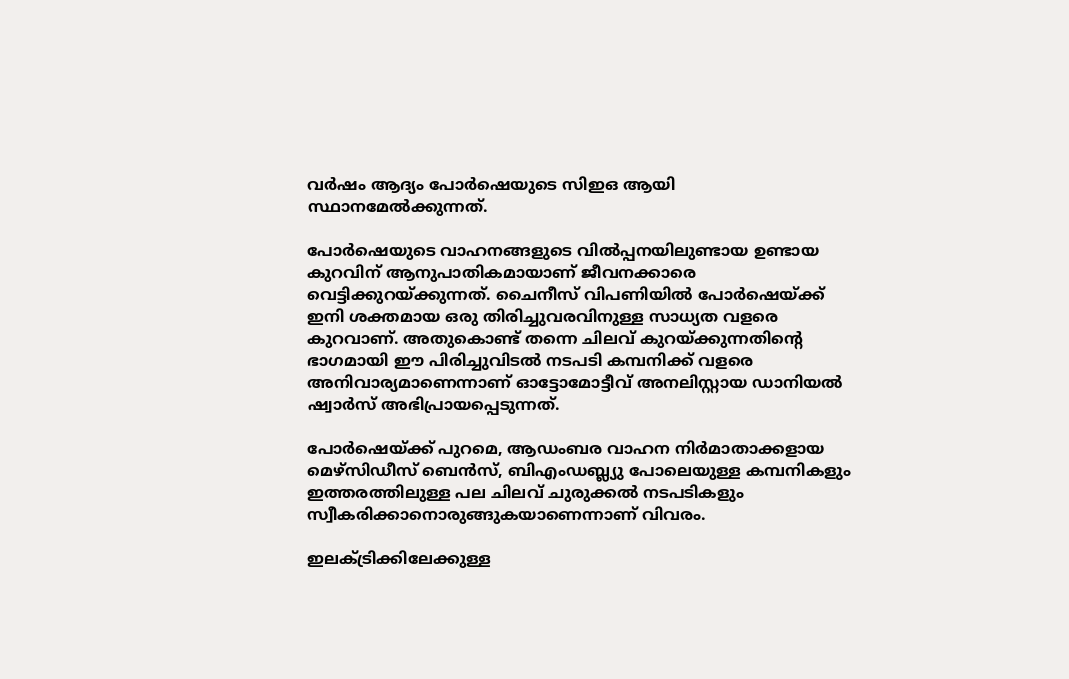വർഷം ആദ്യം പോർഷെയുടെ സിഇഒ ആയി സ്ഥാനമേൽക്കുന്നത്.

പോർഷെയുടെ വാഹനങ്ങളുടെ വിൽപ്പനയിലുണ്ടായ ഉണ്ടായ കുറവിന് ആനുപാതികമായാണ് ജീവനക്കാരെ വെട്ടിക്കുറയ്ക്കുന്നത്. ചൈനീസ് വിപണിയിൽ പോർഷെയ്ക്ക് ഇനി ശക്തമായ ഒരു തിരിച്ചുവരവിനുള്ള സാധ്യത വളരെ കുറവാണ്. അതുകൊണ്ട് തന്നെ ചിലവ് കുറയ്ക്കുന്നതിന്റെ ഭാഗമായി ഈ പിരിച്ചുവിടൽ നടപടി കമ്പനിക്ക് വളരെ അനിവാര്യമാണെന്നാണ് ഓട്ടോമോട്ടീവ് അനലിസ്റ്റായ ഡാനിയൽ ഷ്വാർസ് അഭിപ്രായപ്പെടുന്നത്.

പോർഷെയ്ക്ക് പുറമെ, ആഡംബര വാഹന നിർമാതാക്കളായ മെഴ്‌സിഡീസ് ബെൻസ്, ബിഎംഡബ്ല്യു പോലെയുള്ള കമ്പനികളും ഇത്തരത്തിലുള്ള പല ചിലവ് ചുരുക്കൽ നടപടികളും സ്വീകരിക്കാനൊരുങ്ങുകയാണെന്നാണ് വിവരം.

ഇലക്ട്രിക്കിലേക്കുള്ള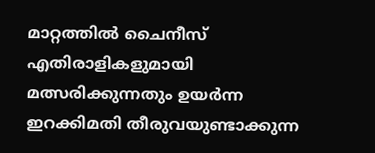മാറ്റത്തിൽ ചൈനീസ് എതിരാളികളുമായി മത്സരിക്കുന്നതും ഉയർന്ന ഇറക്കിമതി തീരുവയുണ്ടാക്കുന്ന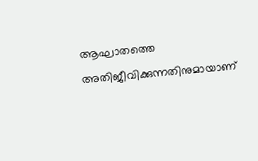ആഘാതത്തെ അതിജീവിക്കുന്നതിനുമായാണ്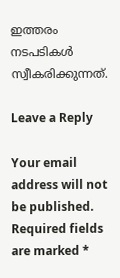ഇത്തരം നടപടികൾ സ്വീകരിക്കുന്നത്.

Leave a Reply

Your email address will not be published. Required fields are marked *